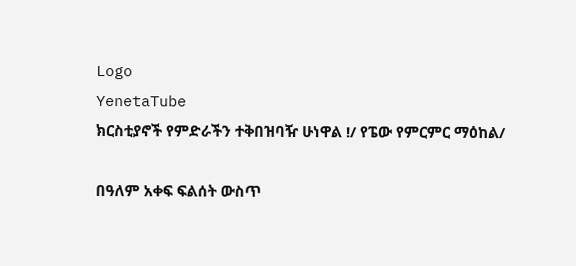Logo
YenetaTube
ክርስቲያኖች የምድራችን ተቅበዝባዥ ሁነዋል !/ የፔው የምርምር ማዕከል/

በዓለም አቀፍ ፍልሰት ውስጥ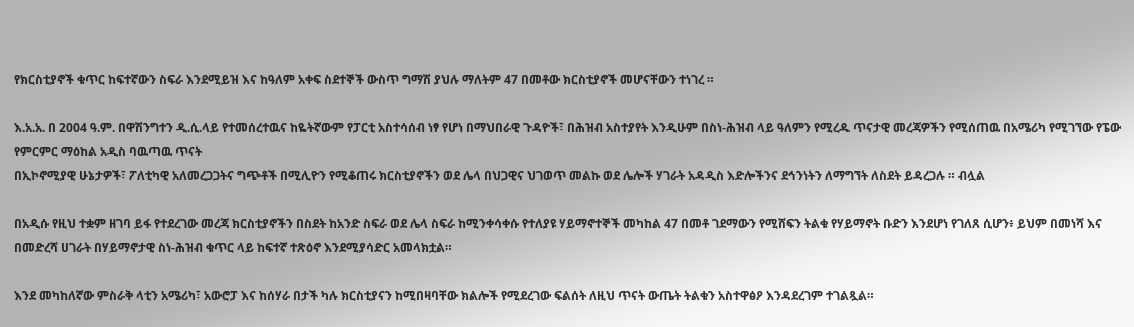የክርስቲያኖች ቁጥር ከፍተኛውን ስፍራ እንደሚይዝ እና ከዓለም አቀፍ ስደተኞች ውስጥ ግማሽ ያህሉ ማለትም 47 በመቶው ክርስቲያኖች መሆናቸውን ተነገረ ።

እ.አ.አ. በ 2004 ዓ.ም. በዋሽንግተን ዲ.ሲ.ላይ የተመሰረተዉና ከዬትኛውም የፓርቲ አስተሳሰብ ነፃ የሆነ በማህበራዊ ጉዳዮች፣ በሕዝብ አስተያየት እንዲሁም በስነ-ሕዝብ ላይ ዓለምን የሚረዱ ጥናታዊ መረጃዎችን የሚሰጠዉ በአሜሪካ የሚገኘው የፔው የምርምር ማዕከል አዲስ ባዉጣዉ ጥናት
በኢኮኖሚያዊ ሁኔታዎች፣ ፖለቲካዊ አለመረጋጋትና ግጭቶች በሚሊዮን የሚቆጠሩ ክርስቲያኖችን ወደ ሌላ በህጋዊና ህገወጥ መልኩ ወደ ሌሎች ሃገራት አዳዲስ እድሎችንና ደኅንነትን ለማግኘት ለስደት ይዳረጋሉ ። ብሏል

በአዲሱ የዚህ ተቋም ዘገባ ይፋ የተደረገው መረጃ ክርስቲያኖችን በስደት ከአንድ ስፍራ ወደ ሌላ ስፍራ ከሚንቀሳቀሱ የተለያዩ ሃይማኖተኞች መካከል 47 በመቶ ገደማውን የሚሸፍን ትልቁ የሃይማኖት ቡድን እንደሆነ የገለጸ ሲሆን፥ ይህም በመነሻ እና በመድረሻ ሀገራት በሃይማኖታዊ ስነ-ሕዝብ ቁጥር ላይ ከፍተኛ ተጽዕኖ እንደሚያሳድር አመላክቷል።

እንደ መካከለኛው ምስራቅ ላቲን አሜሪካ፣ አውሮፓ እና ከሰሃራ በታች ካሉ ክርስቲያናን ከሚበዛባቸው ክልሎች የሚደረገው ፍልሰት ለዚህ ጥናት ውጤት ትልቁን አስተዋፅዖ እንዳደረገም ተገልጿል።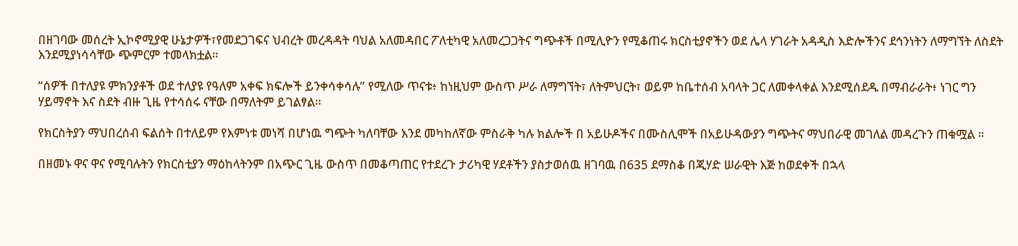በዘገባው መሰረት ኢኮኖሚያዊ ሁኔታዎች፣የመደጋገፍና ህብረት መረዳዳት ባህል አለመዳበር ፖለቲካዊ አለመረጋጋትና ግጭቶች በሚሊዮን የሚቆጠሩ ክርስቲያኖችን ወደ ሌላ ሃገራት አዳዲስ እድሎችንና ደኅንነትን ለማግኘት ለስደት እንደሚያነሳሳቸው ጭምርም ተመላክቷል።

“ሰዎች በተለያዩ ምክንያቶች ወደ ተለያዩ የዓለም አቀፍ ክፍሎች ይንቀሳቀሳሉ” የሚለው ጥናቱ፥ ከነዚህም ውስጥ ሥራ ለማግኘት፣ ለትምህርት፣ ወይም ከቤተሰብ አባላት ጋር ለመቀላቀል እንደሚሰደዱ በማብራራት፥ ነገር ግን ሃይማኖት እና ስደት ብዙ ጊዜ የተሳሰሩ ናቸው በማለትም ይገልፃል።

የክርስትያን ማህበረሰብ ፍልሰት በተለይም የእምነቱ መነሻ በሆነዉ ግጭት ካለባቸው እንደ መካከለኛው ምስራቅ ካሉ ክልሎች በ አይሁዶችና በሙስሊሞች በአይሁዳውያን ግጭትና ማህበራዊ መገለል መዳረጉን ጠቁሟል ።

በዘመኑ ዋና ዋና የሚባሉትን የክርስቲያን ማዕከላትንም በአጭር ጊዜ ውስጥ በመቆጣጠር የተደረጉ ታሪካዊ ሃደቶችን ያስታወሰዉ ዘገባዉ በ635 ደማስቆ በጂሃድ ሠራዊት እጅ ከወደቀች በኋላ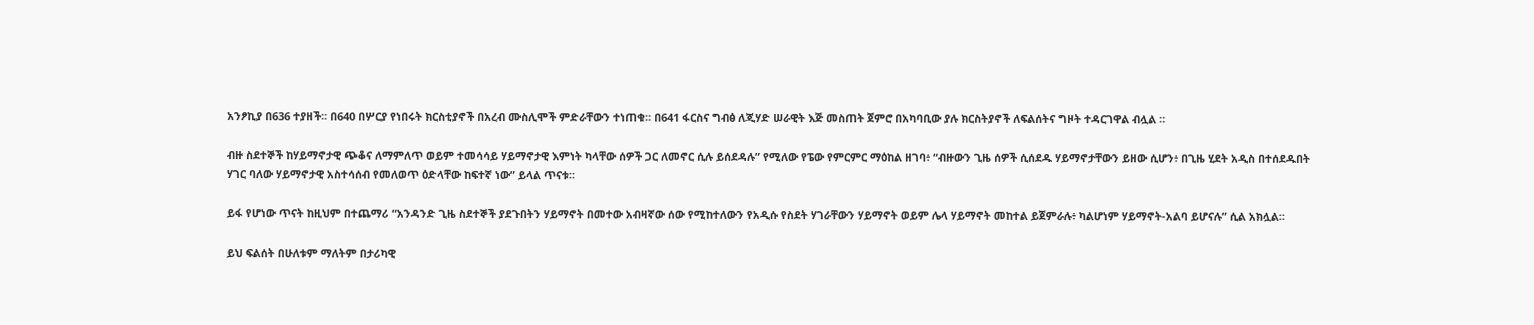አንፆኪያ በ636 ተያዘች፡፡ በ640 በሦርያ የነበሩት ክርስቲያኖች በአረብ ሙስሊሞች ምድራቸውን ተነጠቁ፡፡ በ641 ፋርስና ግብፅ ለጂሃድ ሠራዊት እጅ መስጠት ጀምሮ በአካባቢው ያሉ ክርስትያኖች ለፍልሰትና ግዞት ተዳርገዋል ብሏል ።

ብዙ ስደተኞች ከሃይማኖታዊ ጭቆና ለማምለጥ ወይም ተመሳሳይ ሃይማኖታዊ እምነት ካላቸው ሰዎች ጋር ለመኖር ሲሉ ይሰደዳሉ” የሚለው የፔው የምርምር ማዕከል ዘገባ፥ “ብዙውን ጊዜ ሰዎች ሲሰደዱ ሃይማኖታቸውን ይዘው ሲሆን፥ በጊዜ ሂደት አዲስ በተሰደዱበት ሃገር ባለው ሃይማኖታዊ አስተሳሰብ የመለወጥ ዕድላቸው ከፍተኛ ነው” ይላል ጥናቱ።

ይፋ የሆነው ጥናት ከዚህም በተጨማሪ “አንዳንድ ጊዜ ስደተኞች ያደጉበትን ሃይማኖት በመተው አብዛኛው ሰው የሚከተለውን የአዲሱ የስደት ሃገራቸውን ሃይማኖት ወይም ሌላ ሃይማኖት መከተል ይጀምራሉ፥ ካልሆነም ሃይማኖት-አልባ ይሆናሉ” ሲል አክሏል።

ይህ ፍልሰት በሁለቱም ማለትም በታሪካዊ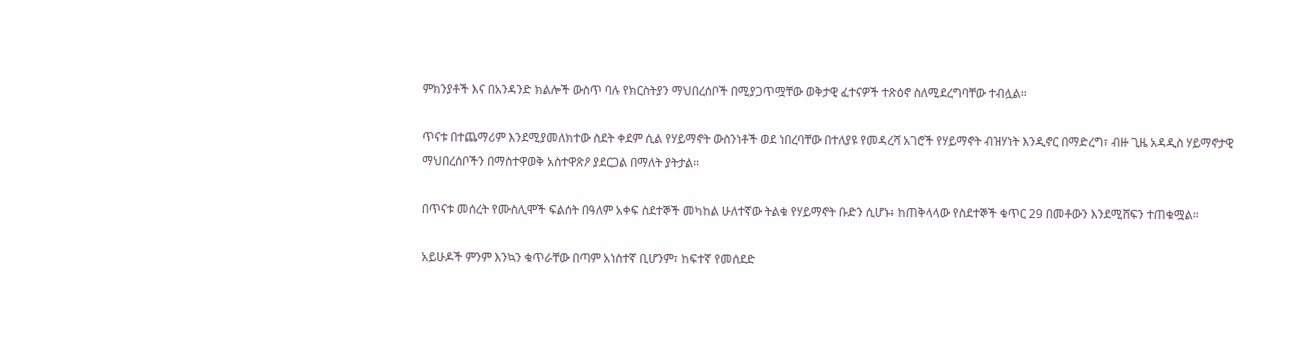ምክንያቶች እና በአንዳንድ ክልሎች ውስጥ ባሉ የክርስትያን ማህበረሰቦች በሚያጋጥሟቸው ወቅታዊ ፈተናዎች ተጽዕኖ ስለሚደረግባቸው ተብሏል።

ጥናቱ በተጨማሪም እንደሚያመለክተው ስደት ቀደም ሲል የሃይማኖት ውስንነቶች ወደ ነበረባቸው በተለያዩ የመዳረሻ አገሮች የሃይማኖት ብዝሃነት እንዲኖር በማድረግ፣ ብዙ ጊዜ አዳዲስ ሃይማኖታዊ ማህበረሰቦችን በማስተዋወቅ አስተዋጽዖ ያደርጋል በማለት ያትታል።

በጥናቱ መሰረት የሙስሊሞች ፍልሰት በዓለም አቀፍ ስደተኞች መካከል ሁለተኛው ትልቁ የሃይማኖት ቡድን ሲሆኑ፥ ከጠቅላላው የስደተኞች ቁጥር 29 በመቶውን እንደሚሸፍን ተጠቁሟል።

አይሁዶች ምንም እንኳን ቁጥራቸው በጣም አነስተኛ ቢሆንም፣ ከፍተኛ የመሰደድ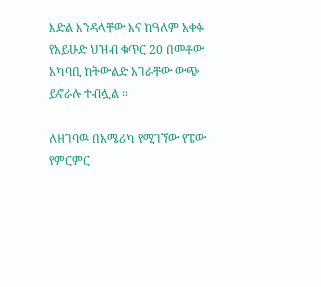እድል እንዳላቸው እና ከዓለም አቀፉ የአይሁድ ህዝብ ቁጥር 20 በመቶው አካባቢ ከትውልድ አገራቸው ውጭ ይኖራሉ ተብሏል ።

ለዘገባዉ በአሜሪካ የሚገኘው የፔው የምርምር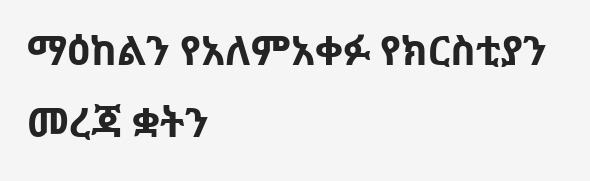ማዕከልን የአለምአቀፉ የክርስቲያን መረጃ ቋትን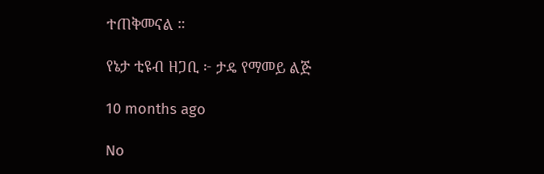ተጠቅመናል ።

የኔታ ቲዩብ ዘጋቢ ፦ ታዴ የማመይ ልጅ

10 months ago

No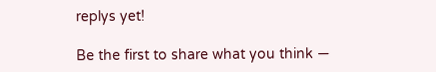replys yet!

Be the first to share what you think —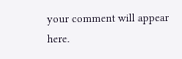your comment will appear here.